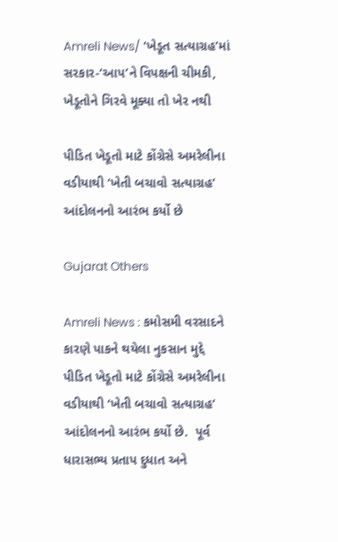Amreli News/ ‘ખેડૂત સત્યાગ્રહ’માં સરકાર-‘આપ’ને વિપક્ષની ચીમકી, ખેડૂતોને ગિરવે મૂક્યા તો ખેર નથી

પીડિત ખેડૂતો માટે કોંગ્રેસે અમરેલીના વડીયાથી ‘ખેતી બચાવો સત્યાગ્રહ’ આંદોલનનો આરંભ કર્યો છે

Gujarat Others

Amreli News : કમોસમી વરસાદને કારણે પાકને થયેલા નુકસાન મુદ્દે પીડિત ખેડૂતો માટે કોંગ્રેસે અમરેલીના વડીયાથી ‘ખેતી બચાવો સત્યાગ્રહ’ આંદોલનનો આરંભ કર્યો છે.  પૂર્વ ધારાસભ્ય પ્રતાપ દુધાત અને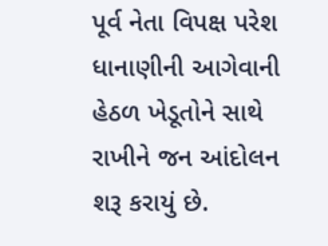પૂર્વ નેતા વિપક્ષ પરેશ ધાનાણીની આગેવાની હેઠળ ખેડૂતોને સાથે રાખીને જન આંદોલન શરૂ કરાયું છે.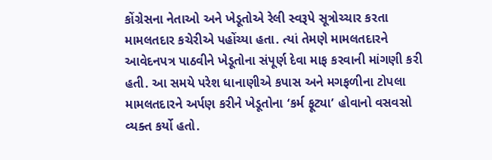કોંગ્રેસના નેતાઓ અને ખેડૂતોએ રેલી સ્વરૂપે સૂત્રોચ્ચાર કરતા મામલતદાર કચેરીએ પહોંચ્યા હતા. ત્યાં તેમણે મામલતદારને આવેદનપત્ર પાઠવીને ખેડૂતોના સંપૂર્ણ દેવા માફ કરવાની માંગણી કરી હતી. આ સમયે પરેશ ધાનાણીએ કપાસ અને મગફળીના ટોપલા મામલતદારને અર્પણ કરીને ખેડૂતોના ‘કર્મ ફૂટ્યા’ હોવાનો વસવસો વ્યક્ત કર્યો હતો.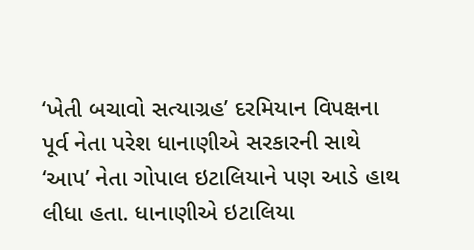‘ખેતી બચાવો સત્યાગ્રહ’ દરમિયાન વિપક્ષના પૂર્વ નેતા પરેશ ધાનાણીએ સરકારની સાથે ‘આપ’ નેતા ગોપાલ ઇટાલિયાને પણ આડે હાથ લીધા હતા. ધાનાણીએ ઇટાલિયા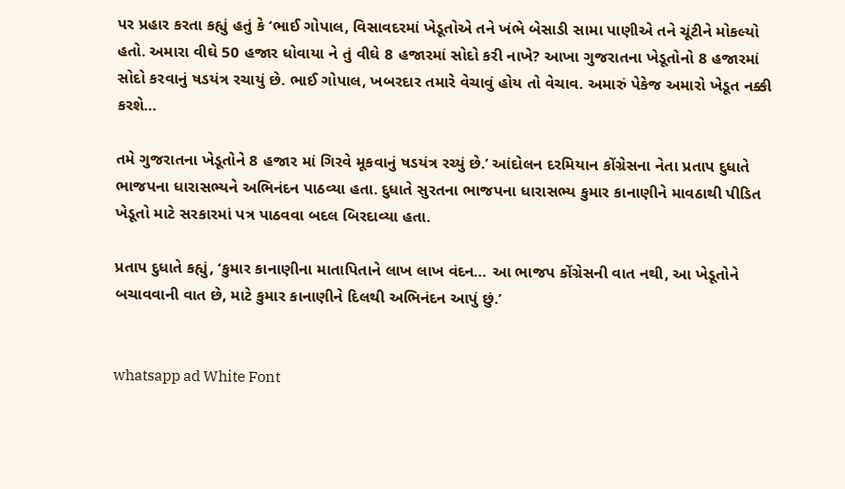પર પ્રહાર કરતા કહ્યું હતું કે ‘ભાઈ ગોપાલ, વિસાવદરમાં ખેડૂતોએ તને ખંભે બેસાડી સામા પાણીએ તને ચૂંટીને મોકલ્યો હતો. અમારા વીઘે 50 હજાર ધોવાયા ને તું વીઘે 8 હજારમાં સોદો કરી નાખે? આખા ગુજરાતના ખેડૂતોનો 8 હજારમાં સોદો કરવાનું ષડયંત્ર રચાયું છે. ભાઈ ગોપાલ, ખબરદાર તમારે વેચાવું હોય તો વેચાવ. અમારું પેકેજ અમારો ખેડૂત નક્કી કરશે…

તમે ગુજરાતના ખેડૂતોને 8 હજાર માં ગિરવે મૂકવાનું ષડયંત્ર રચ્યું છે.’ આંદોલન દરમિયાન કોંગ્રેસના નેતા પ્રતાપ દુધાતે ભાજપના ધારાસભ્યને અભિનંદન પાઠવ્યા હતા. દુધાતે સુરતના ભાજપના ધારાસભ્ય કુમાર કાનાણીને માવઠાથી પીડિત ખેડૂતો માટે સરકારમાં પત્ર પાઠવવા બદલ બિરદાવ્યા હતા.

પ્રતાપ દુધાતે કહ્યું, ‘કુમાર કાનાણીના માતાપિતાને લાખ લાખ વંદન… આ ભાજપ કોંગ્રેસની વાત નથી, આ ખેડૂતોને બચાવવાની વાત છે, માટે કુમાર કાનાણીને દિલથી અભિનંદન આપું છું.’


whatsapp ad White Font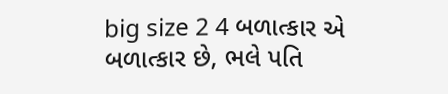big size 2 4 બળાત્કાર એ બળાત્કાર છે, ભલે પતિ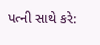પત્ની સાથે કરે: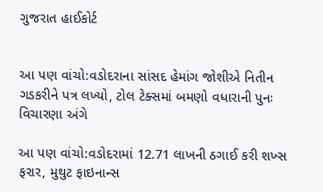ગુજરાત હાઈકોર્ટ


આ પણ વાંચો:વડોદરાના સાંસદ હેમાંગ જોશીએ નિતીન ગડકરીને પત્ર લખ્યો, ટોલ ટેક્સમાં બમણો વધારાની પુનઃ વિચારણા અંગે

આ પણ વાંચો:વડોદરામાં 12.71 લાખની ઠગાઈ કરી શખ્સ ફરાર, મુથુટ ફાઇનાન્સ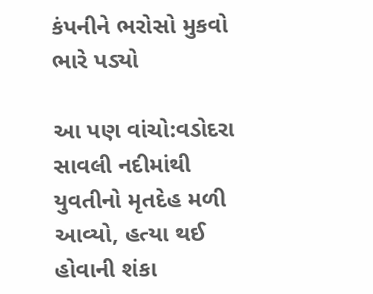કંપનીને ભરોસો મુકવો ભારે પડ્યો

આ પણ વાંચો:વડોદરા સાવલી નદીમાંથી યુવતીનો મૃતદેહ મળી આવ્યો, હત્યા થઈ હોવાની શંકા